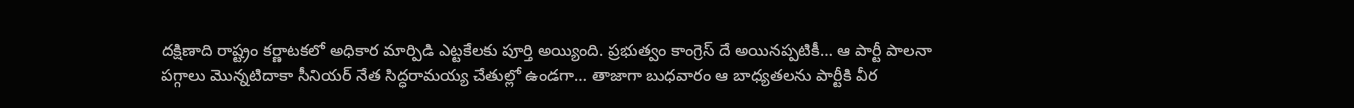దక్షిణాది రాష్ట్రం కర్ణాటకలో అధికార మార్పిడి ఎట్టకేలకు పూర్తి అయ్యింది. ప్రభుత్వం కాంగ్రెస్ దే అయినప్పటికీ… ఆ పార్టీ పాలనా పగ్గాలు మొన్నటిదాకా సీనియర్ నేత సిద్ధరామయ్య చేతుల్లో ఉండగా… తాజాగా బుధవారం ఆ బాధ్యతలను పార్టీకి వీర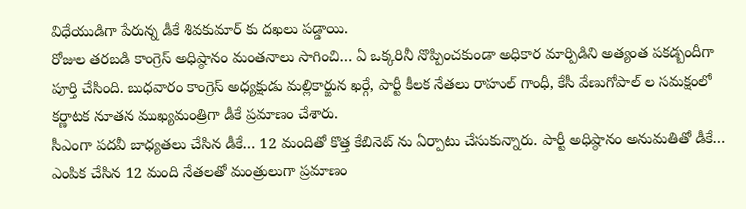విధేయుడిగా పేరున్న డీకే శివకుమార్ కు దఖలు పడ్డాయి.
రోజుల తరబడి కాంగ్రెస్ అధిష్ఠానం మంతనాలు సాగించి… ఏ ఒక్కరినీ నొప్పించకుండా అధికార మార్పిడిని అత్యంత పకడ్బందీగా పూర్తి చేసింది. బుధవారం కాంగ్రెస్ అధ్యక్షుడు మల్లికార్జున ఖర్గే, పార్టీ కీలక నేతలు రాహుల్ గాంధీ, కేసీ వేణుగోపాల్ ల సమక్షంలో కర్ణాటక నూతన ముఖ్యమంత్రిగా డీకే ప్రమాణం చేశారు.
సీఎంగా పదవీ బాధ్యతలు చేసిన డీకే… 12 మందితో కొత్త కేబినెట్ ను ఏర్పాటు చేసుకున్నారు. పార్టీ అధిష్ఠానం అనుమతితో డీకే… ఎంపిక చేసిన 12 మంది నేతలతో మంత్రులుగా ప్రమాణం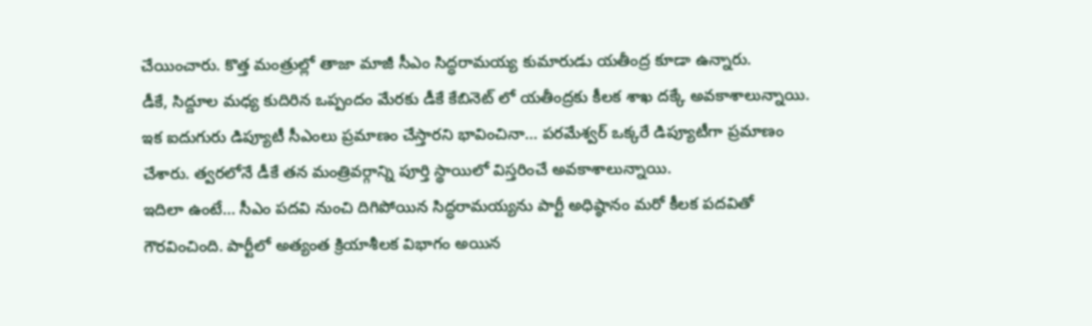చేయించారు. కొత్త మంత్రుల్లో తాజా మాజీ సీఎం సిద్ధరామయ్య కుమారుడు యతీంద్ర కూడా ఉన్నారు.
డీకే, సిద్దూల మధ్య కుదిరిన ఒప్పందం మేరకు డీకే కేబినెట్ లో యతీంద్రకు కీలక శాఖ దక్కే అవకాశాలున్నాయి. ఇక ఐదుగురు డిప్యూటీ సీఎంలు ప్రమాణం చేస్తారని భావించినా… పరమేశ్వర్ ఒక్కరే డిప్యూటీగా ప్రమాణం చేశారు. త్వరలోనే డీకే తన మంత్రివర్గాన్ని పూర్తి స్థాయిలో విస్తరించే అవకాశాలున్నాయి.
ఇదిలా ఉంటే… సీఎం పదవి నుంచి దిగిపోయిన సిద్ధరామయ్యను పార్టీ అధిష్ఠానం మరో కీలక పదవితో గౌరవించింది. పార్టీలో అత్యంత క్రియాశీలక విభాగం అయిన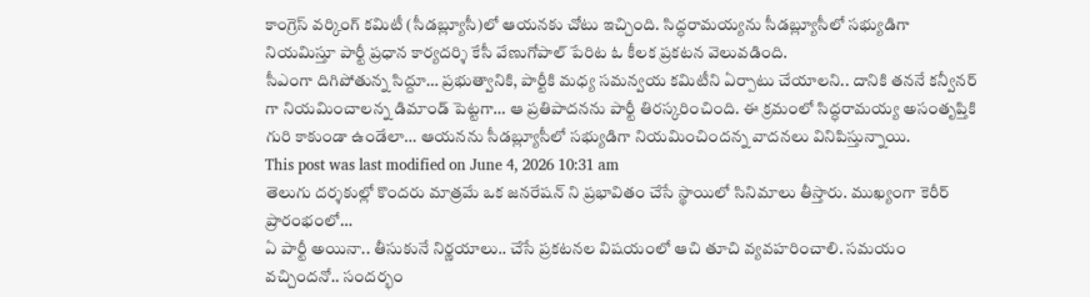కాంగ్రెస్ వర్కింగ్ కమిటీ (సీడబ్ల్యూసీ)లో ఆయనకు చోటు ఇచ్చింది. సిద్ధరామయ్యను సీడబ్ల్యూసీలో సభ్యుడిగా నియమిస్తూ పార్టీ ప్రధాన కార్యదర్శి కేసీ వేణుగోపాల్ పేరిట ఓ కీలక ప్రకటన వెలువడింది.
సీఎంగా దిగిపోతున్న సిద్దూ… ప్రభుత్వానికి, పార్టీకి మధ్య సమన్వయ కమిటీని ఏర్పాటు చేయాలని.. దానికి తననే కన్వీనర్ గా నియమించాలన్న డిమాండ్ పెట్టగా… ఆ ప్రతిపాదనను పార్టీ తిరస్కరించింది. ఈ క్రమంలో సిద్ధరామయ్య అసంతృప్తికి గురి కాకుండా ఉండేలా… ఆయనను సీడబ్ల్యూసీలో సభ్యుడిగా నియమించిందన్న వాదనలు వినిపిస్తున్నాయి.
This post was last modified on June 4, 2026 10:31 am
తెలుగు దర్శకుల్లో కొందరు మాత్రమే ఒక జనరేషన్ ని ప్రభావితం చేసే స్థాయిలో సినిమాలు తీస్తారు. ముఖ్యంగా కెరీర్ ప్రారంభంలో…
ఏ పార్టీ అయినా.. తీసుకునే నిర్ణయాలు.. చేసే ప్రకటనల విషయంలో ఆచి తూచి వ్యవహరించాలి. సమయం వచ్చిందనో.. సందర్భం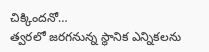చిక్కిందనో…
త్వరలో జరగనున్న స్థానిక ఎన్నికలను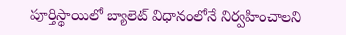పూర్తిస్థాయిలో బ్యాలెట్ విధానంలోనే నిర్వహించాలని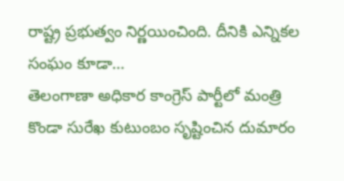రాష్ట్ర ప్రభుత్వం నిర్ణయించింది. దీనికి ఎన్నికల సంఘం కూడా…
తెలంగాణా అధికార కాంగ్రెస్ పార్టీలో మంత్రి కొండా సురేఖ కుటుంబం సృష్టించిన దుమారం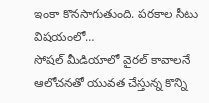ఇంకా కొనసాగుతుంది. పరకాల సీటు విషయంలో…
సోషల్ మీడియాలో వైరల్ కావాలనే ఆలోచనతో యువత చేస్తున్న కొన్ని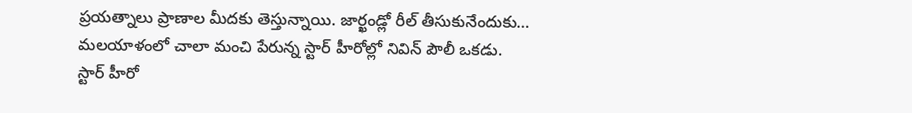ప్రయత్నాలు ప్రాణాల మీదకు తెస్తున్నాయి. జార్ఖండ్లో రీల్ తీసుకునేందుకు…
మలయాళంలో చాలా మంచి పేరున్న స్టార్ హీరోల్లో నివిన్ పౌలీ ఒకడు. స్టార్ హీరో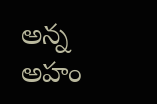అన్న అహం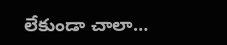లేకుండా చాలా…